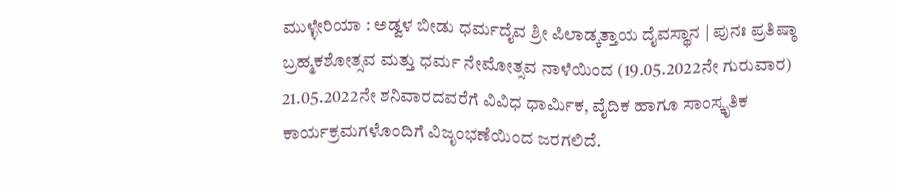ಮುಳ್ಳೇರಿಯಾ : ಅಡ್ವಳ ಬೀಡು ಧರ್ಮದೈವ ಶ್ರೀ ಪಿಲಾಡ್ಕತ್ತಾಯ ದೈವಸ್ಥಾನ | ಪುನಃ ಪ್ರತಿಷ್ಠಾ ಬ್ರಹ್ಮಕಶೋತ್ಸವ ಮತ್ತು ಧರ್ಮ ನೇಮೋತ್ಸವ ನಾಳೆಯಿಂದ (19.05.2022ನೇ ಗುರುವಾರ) 21.05.2022ನೇ ಶನಿವಾರದವರೆಗೆ ವಿವಿಧ ಧಾರ್ಮಿಕ, ವೈದಿಕ ಹಾಗೂ ಸಾಂಸ್ಕೃತಿಕ ಕಾರ್ಯಕ್ರಮಗಳೊಂದಿಗೆ ವಿಜೃಂಭಣೆಯಿಂದ ಜರಗಲಿದೆ.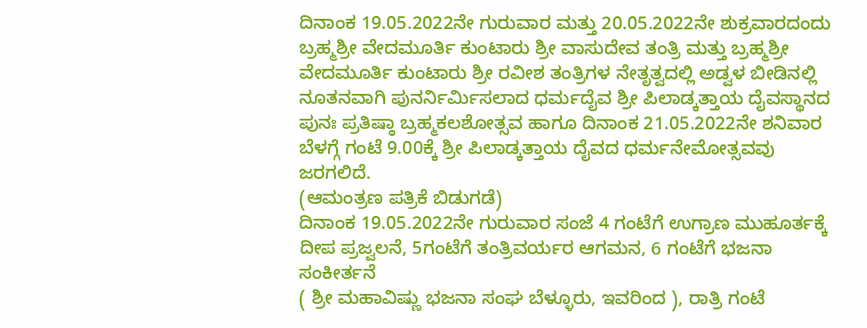ದಿನಾಂಕ 19.05.2022ನೇ ಗುರುವಾರ ಮತ್ತು 20.05.2022ನೇ ಶುಕ್ರವಾರದಂದು ಬ್ರಹ್ಮಶ್ರೀ ವೇದಮೂರ್ತಿ ಕುಂಟಾರು ಶ್ರೀ ವಾಸುದೇವ ತಂತ್ರಿ ಮತ್ತು ಬ್ರಹ್ಮಶ್ರೀ ವೇದಮೂರ್ತಿ ಕುಂಟಾರು ಶ್ರೀ ರವೀಶ ತಂತ್ರಿಗಳ ನೇತೃತ್ವದಲ್ಲಿ ಅಡ್ವಳ ಬೀಡಿನಲ್ಲಿ ನೂತನವಾಗಿ ಪುನರ್ನಿರ್ಮಿಸಲಾದ ಧರ್ಮದೈವ ಶ್ರೀ ಪಿಲಾಡ್ಕತ್ತಾಯ ದೈವಸ್ಥಾನದ ಪುನಃ ಪ್ರತಿಷ್ಠಾ ಬ್ರಹ್ಮಕಲಶೋತ್ಸವ ಹಾಗೂ ದಿನಾಂಕ 21.05.2022ನೇ ಶನಿವಾರ ಬೆಳಗ್ಗೆ ಗಂಟೆ 9.00ಕ್ಕೆ ಶ್ರೀ ಪಿಲಾಡ್ಕತ್ತಾಯ ದೈವದ ಧರ್ಮನೇಮೋತ್ಸವವು ಜರಗಲಿದೆ.
(ಆಮಂತ್ರಣ ಪತ್ರಿಕೆ ಬಿಡುಗಡೆ)
ದಿನಾಂಕ 19.05.2022ನೇ ಗುರುವಾರ ಸಂಜೆ 4 ಗಂಟೆಗೆ ಉಗ್ರಾಣ ಮುಹೂರ್ತಕ್ಕೆ ದೀಪ ಪ್ರಜ್ವಲನೆ, 5ಗಂಟೆಗೆ ತಂತ್ರಿವರ್ಯರ ಆಗಮನ, 6 ಗಂಟೆಗೆ ಭಜನಾ ಸಂಕೀರ್ತನೆ
( ಶ್ರೀ ಮಹಾವಿಷ್ಣು ಭಜನಾ ಸಂಘ ಬೆಳ್ಳೂರು, ಇವರಿಂದ ), ರಾತ್ರಿ ಗಂಟೆ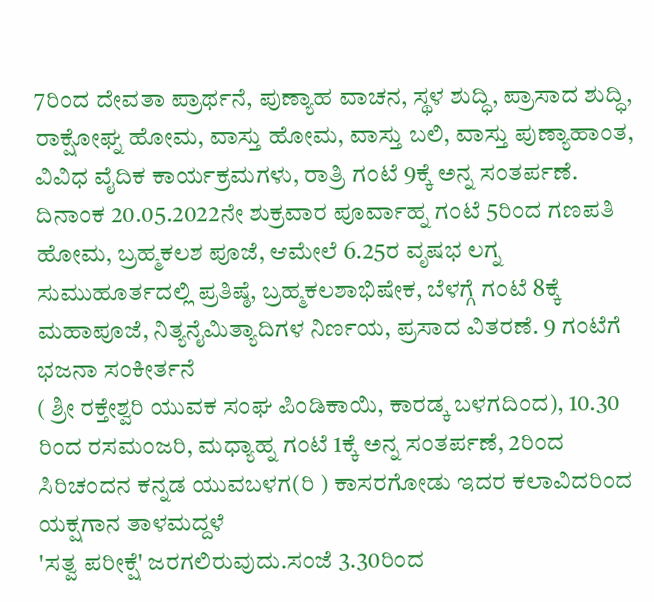7ರಿಂದ ದೇವತಾ ಪ್ರಾರ್ಥನೆ, ಪುಣ್ಯಾಹ ವಾಚನ, ಸ್ಥಳ ಶುದ್ಧಿ, ಪ್ರಾಸಾದ ಶುದ್ಧಿ, ರಾಕ್ಷೋಘ್ನ ಹೋಮ, ವಾಸ್ತು ಹೋಮ, ವಾಸ್ತು ಬಲಿ, ವಾಸ್ತು ಪುಣ್ಯಾಹಾಂತ, ವಿವಿಧ ವೈದಿಕ ಕಾರ್ಯಕ್ರಮಗಳು, ರಾತ್ರಿ ಗಂಟೆ 9ಕ್ಕೆ ಅನ್ನ ಸಂತರ್ಪಣೆ. ದಿನಾಂಕ 20.05.2022ನೇ ಶುಕ್ರವಾರ ಪೂರ್ವಾಹ್ನ ಗಂಟೆ 5ರಿಂದ ಗಣಪತಿ ಹೋಮ, ಬ್ರಹ್ಮಕಲಶ ಪೂಜೆ, ಆಮೇಲೆ 6.25ರ ವೃಷಭ ಲಗ್ನ ಸುಮುಹೂರ್ತದಲ್ಲಿ ಪ್ರತಿಷ್ಠೆ, ಬ್ರಹ್ಮಕಲಶಾಭಿಷೇಕ, ಬೆಳಗ್ಗೆ ಗಂಟೆ 8ಕ್ಕೆ ಮಹಾಪೂಜೆ, ನಿತ್ಯನೈಮಿತ್ಯಾದಿಗಳ ನಿರ್ಣಯ, ಪ್ರಸಾದ ವಿತರಣೆ. 9 ಗಂಟೆಗೆ ಭಜನಾ ಸಂಕೀರ್ತನೆ
( ಶ್ರೀ ರಕ್ತೇಶ್ವರಿ ಯುವಕ ಸಂಘ ಪಿಂಡಿಕಾಯಿ, ಕಾರಡ್ಕ ಬಳಗದಿಂದ), 10.30 ರಿಂದ ರಸಮಂಜರಿ, ಮಧ್ಯಾಹ್ನ ಗಂಟೆ 1ಕ್ಕೆ ಅನ್ನ ಸಂತರ್ಪಣೆ, 2ರಿಂದ
ಸಿರಿಚಂದನ ಕನ್ನಡ ಯುವಬಳಗ(ರಿ ) ಕಾಸರಗೋಡು ಇದರ ಕಲಾವಿದರಿಂದ ಯಕ್ಷಗಾನ ತಾಳಮದ್ದಳೆ
'ಸತ್ವ ಪರೀಕ್ಷೆ' ಜರಗಲಿರುವುದು.ಸಂಜೆ 3.30ರಿಂದ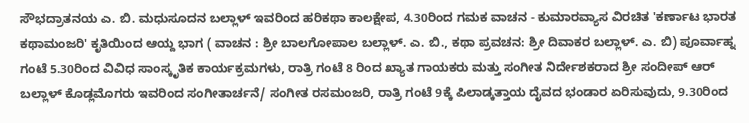ಸೌಭದ್ರಾತನಯ ಎ. ಬಿ. ಮಧುಸೂದನ ಬಲ್ಲಾಳ್ ಇವರಿಂದ ಹರಿಕಥಾ ಕಾಲಕ್ಷೇಪ, 4.30ರಿಂದ ಗಮಕ ವಾಚನ - ಕುಮಾರವ್ಯಾಸ ವಿರಚಿತ 'ಕರ್ಣಾಟ ಭಾರತ ಕಥಾಮಂಜರಿ' ಕೃತಿಯಿಂದ ಆಯ್ದ ಭಾಗ ( ವಾಚನ : ಶ್ರೀ ಬಾಲಗೋಪಾಲ ಬಲ್ಲಾಳ್. ಎ. ಬಿ., ಕಥಾ ಪ್ರವಚನ: ಶ್ರೀ ದಿವಾಕರ ಬಲ್ಲಾಳ್. ಎ. ಬಿ) ಪೂರ್ವಾಹ್ನ ಗಂಟೆ 5.30ರಿಂದ ವಿವಿಧ ಸಾಂಸ್ಕೃತಿಕ ಕಾರ್ಯಕ್ರಮಗಳು, ರಾತ್ರಿ ಗಂಟೆ 8 ರಿಂದ ಖ್ಯಾತ ಗಾಯಕರು ಮತ್ತು ಸಂಗೀತ ನಿರ್ದೇಶಕರಾದ ಶ್ರೀ ಸಂದೀಪ್ ಆರ್ ಬಲ್ಲಾಳ್ ಕೊಡ್ಲಮೊಗರು ಇವರಿಂದ ಸಂಗೀತಾರ್ಚನೆ/ ಸಂಗೀತ ರಸಮಂಜರಿ, ರಾತ್ರಿ ಗಂಟೆ 9ಕ್ಕೆ ಪಿಲಾಡ್ಕತ್ತಾಯ ದೈವದ ಭಂಡಾರ ಏರಿಸುವುದು, 9.30ರಿಂದ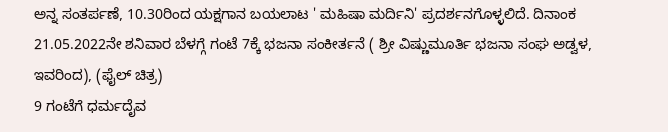ಅನ್ನ ಸಂತರ್ಪಣೆ, 10.30ರಿಂದ ಯಕ್ಷಗಾನ ಬಯಲಾಟ ' ಮಹಿಷಾ ಮರ್ದಿನಿ' ಪ್ರದರ್ಶನಗೊಳ್ಳಲಿದೆ. ದಿನಾಂಕ 21.05.2022ನೇ ಶನಿವಾರ ಬೆಳಗ್ಗೆ ಗಂಟೆ 7ಕ್ಕೆ ಭಜನಾ ಸಂಕೀರ್ತನೆ ( ಶ್ರೀ ವಿಷ್ಣುಮೂರ್ತಿ ಭಜನಾ ಸಂಘ ಅಡ್ವಳ, ಇವರಿಂದ), (ಫೈಲ್ ಚಿತ್ರ)
9 ಗಂಟೆಗೆ ಧರ್ಮದೈವ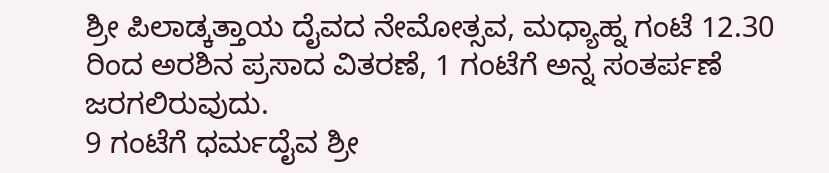ಶ್ರೀ ಪಿಲಾಡ್ಕತ್ತಾಯ ದೈವದ ನೇಮೋತ್ಸವ, ಮಧ್ಯಾಹ್ನ ಗಂಟೆ 12.30 ರಿಂದ ಅರಶಿನ ಪ್ರಸಾದ ವಿತರಣೆ, 1 ಗಂಟೆಗೆ ಅನ್ನ ಸಂತರ್ಪಣೆ ಜರಗಲಿರುವುದು.
9 ಗಂಟೆಗೆ ಧರ್ಮದೈವ ಶ್ರೀ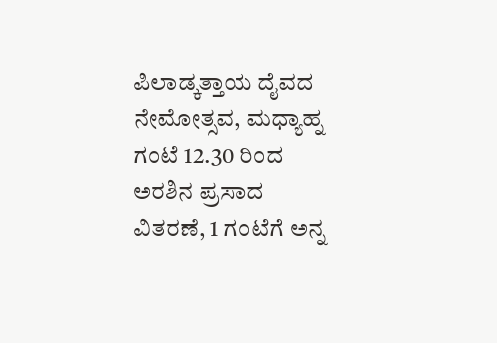ಪಿಲಾಡ್ಕತ್ತಾಯ ದೈವದ ನೇಮೋತ್ಸವ, ಮಧ್ಯಾಹ್ನ ಗಂಟೆ 12.30 ರಿಂದ ಅರಶಿನ ಪ್ರಸಾದ ವಿತರಣೆ, 1 ಗಂಟೆಗೆ ಅನ್ನ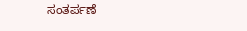ಸಂತರ್ಪಣೆ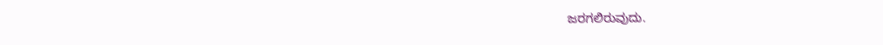ಜರಗಲಿರುವುದು.